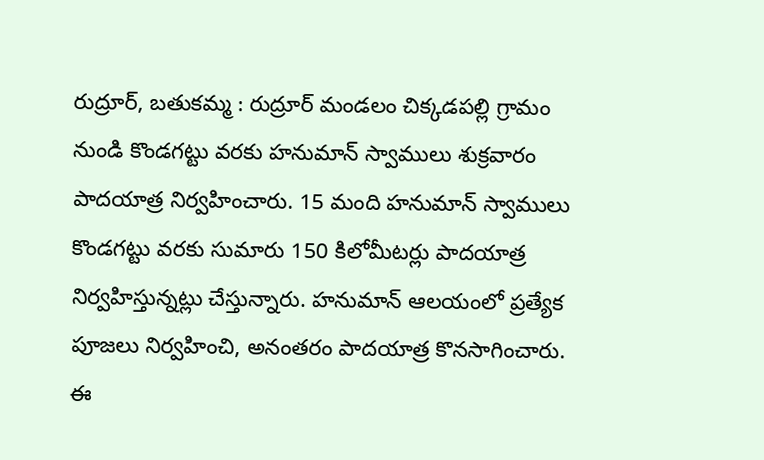రుద్రూర్, బతుకమ్మ : రుద్రూర్ మండలం చిక్కడపల్లి గ్రామం నుండి కొండగట్టు వరకు హనుమాన్ స్వాములు శుక్రవారం పాదయాత్ర నిర్వహించారు. 15 మంది హనుమాన్ స్వాములు కొండగట్టు వరకు సుమారు 150 కిలోమీటర్లు పాదయాత్ర నిర్వహిస్తున్నట్లు చేస్తున్నారు. హనుమాన్ ఆలయంలో ప్రత్యేక పూజలు నిర్వహించి, అనంతరం పాదయాత్ర కొనసాగించారు. ఈ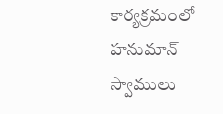కార్యక్రమంలో హనుమాన్ స్వాములు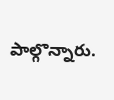పాల్గొన్నారు.